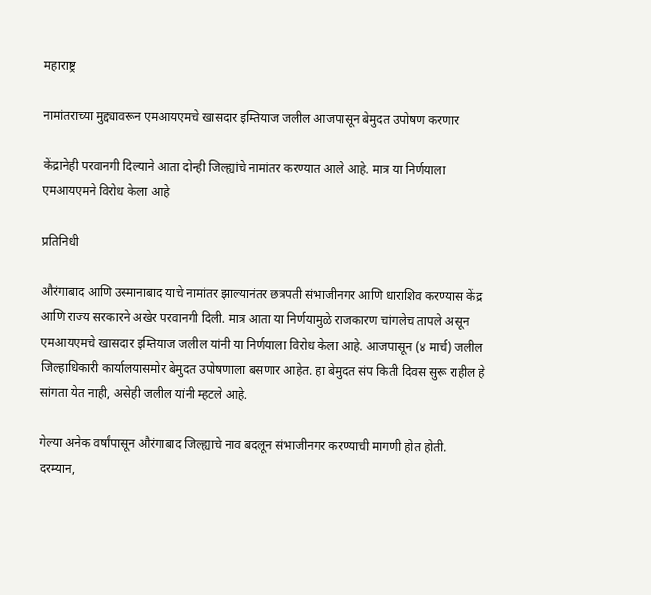महाराष्ट्र

नामांतराच्या मुद्द्यावरून एमआयएमचे खासदार इम्तियाज जलील आजपासून बेमुदत उपोषण करणार

केंद्रानेही परवानगी दिल्याने आता दोन्ही जिल्ह्यांचे नामांतर करण्यात आले आहे. मात्र या निर्णयाला एमआयएमने विरोध केला आहे

प्रतिनिधी

औरंगाबाद आणि उस्मानाबाद याचे नामांतर झाल्यानंतर छत्रपती संभाजीनगर आणि धाराशिव करण्यास केंद्र आणि राज्य सरकारने अखेर परवानगी दिली. मात्र आता या निर्णयामुळे राजकारण चांगलेच तापले असून एमआयएमचे खासदार इम्तियाज जलील यांनी या निर्णयाला विरोध केला आहे. आजपासून (४ मार्च) जलील जिल्हाधिकारी कार्यालयासमोर बेमुदत उपोषणाला बसणार आहेत. हा बेमुदत संप किती दिवस सुरू राहील हे सांगता येत नाही, असेही जलील यांनी म्हटले आहे.

गेल्या अनेक वर्षांपासून औरंगाबाद जिल्ह्याचे नाव बदलून संभाजीनगर करण्याची मागणी होत होती. दरम्यान,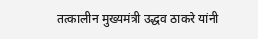तत्कालीन मुख्यमंत्री उद्धव ठाकरे यांनी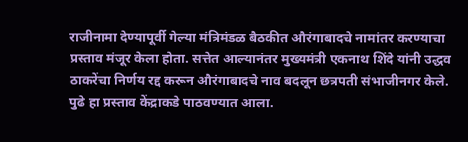राजीनामा देण्यापूर्वी गेल्या मंत्रिमंडळ बैठकीत औरंगाबादचे नामांतर करण्याचा प्रस्ताव मंजूर केला होता. सत्तेत आल्यानंतर मुख्यमंत्री एकनाथ शिंदे यांनी उद्धव ठाकरेंचा निर्णय रद्द करून औरंगाबादचे नाव बदलून छत्रपती संभाजीनगर केले. पुढे हा प्रस्ताव केंद्राकडे पाठवण्यात आला.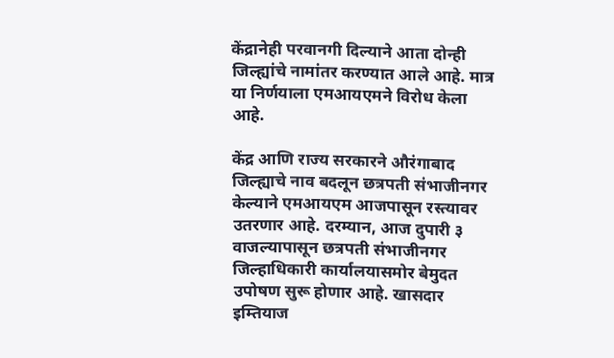केंद्रानेही परवानगी दिल्याने आता दोन्ही जिल्ह्यांचे नामांतर करण्यात आले आहे. मात्र या निर्णयाला एमआयएमने विरोध केला आहे.

केंद्र आणि राज्य सरकारने औरंगाबाद जिल्ह्याचे नाव बदलून छत्रपती संभाजीनगर केल्याने एमआयएम आजपासून रस्त्यावर उतरणार आहे. दरम्यान, आज दुपारी ३ वाजल्यापासून छत्रपती संभाजीनगर जिल्हाधिकारी कार्यालयासमोर बेमुदत उपोषण सुरू होणार आहे. खासदार इम्तियाज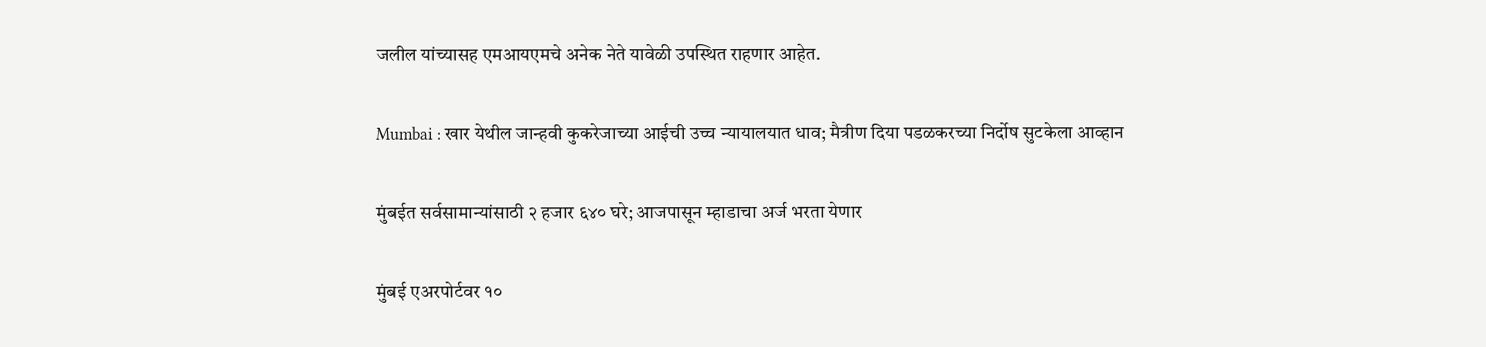जलील यांच्यासह एमआयएमचे अनेक नेते यावेळी उपस्थित राहणार आहेत.

Mumbai : खार येथील जान्हवी कुकरेजाच्या आईची उच्च न्यायालयात धाव; मैत्रीण दिया पडळकरच्या निर्दोष सुटकेला आव्हान

मुंबईत सर्वसामान्यांसाठी २ हजार ६४० घरे; आजपासून म्हाडाचा अर्ज भरता येणार

मुंबई एअरपोर्टवर १०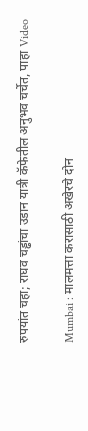रुपयांत चहा; राघव चड्ढांचा उडान यात्री कॅफेतील अनुभव चर्चेत, पाहा Video

Mumbai : मालमत्ता करासाठी अखेरचे दोन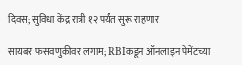दिवस; सुविधा केंद्र रात्री १२ पर्यंत सुरू राहणार

सायबर फसवणुकीवर लगाम; RBIकडून ऑनलाइन पेमेंटच्या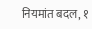नियमांत बदल, १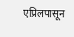एप्रिलपासून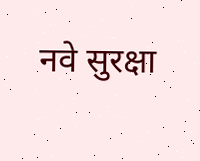नवे सुरक्षा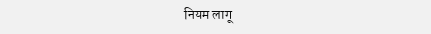नियम लागू